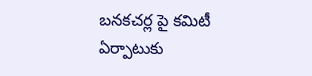బనకచర్ల పై కమిటీ ఏర్పాటుకు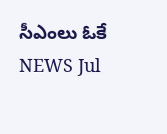సీఎంలు ఓకే
NEWS Jul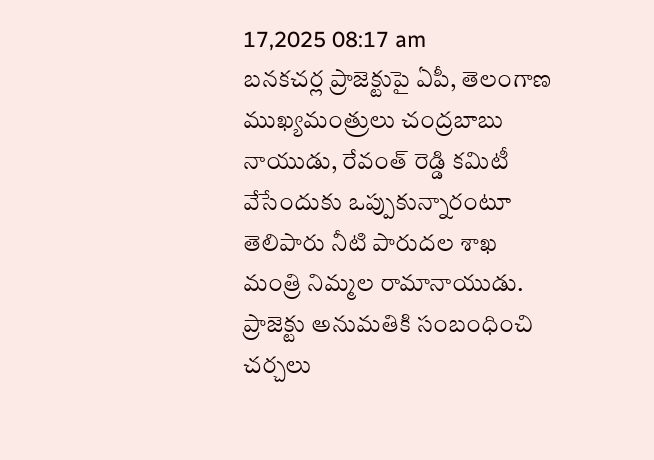17,2025 08:17 am
బనకచర్ల ప్రాజెక్టుపై ఏపీ, తెలంగాణ ముఖ్యమంత్రులు చంద్రబాబు నాయుడు, రేవంత్ రెడ్డి కమిటీ వేసేందుకు ఒప్పుకున్నారంటూ తెలిపారు నీటి పారుదల శాఖ మంత్రి నిమ్మల రామానాయుడు. ప్రాజెక్టు అనుమతికి సంబంధించి చర్చలు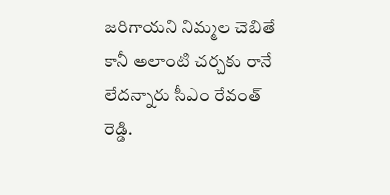జరిగాయని నిమ్మల చెబితే కానీ అలాంటి చర్చకు రానే లేదన్నారు సీఎం రేవంత్ రెడ్డి.